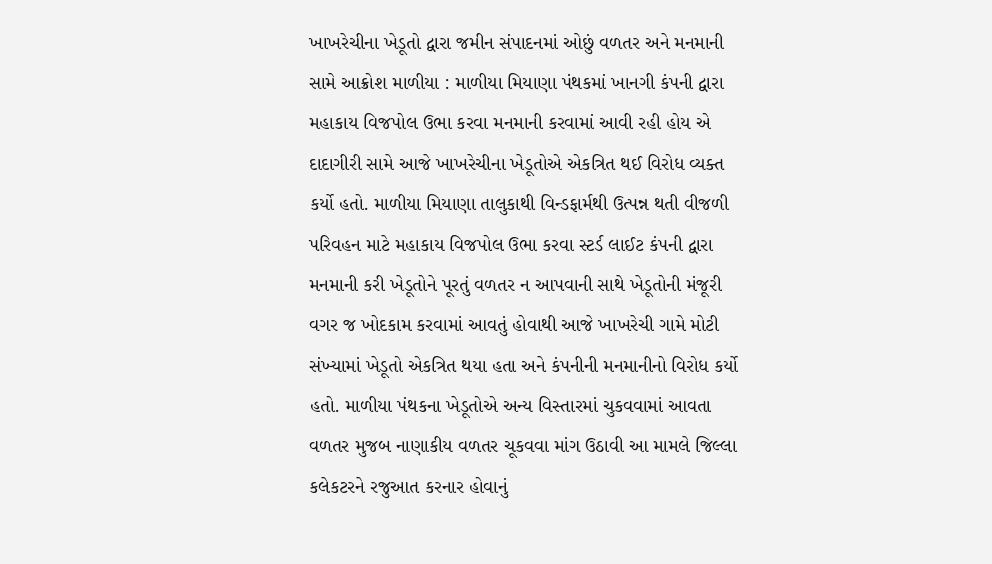ખાખરેચીના ખેડૂતો દ્વારા જમીન સંપાદનમાં ઓછું વળતર અને મનમાની સામે આક્રોશ માળીયા : માળીયા મિયાણા પંથકમાં ખાનગી કંપની દ્વારા મહાકાય વિજપોલ ઉભા કરવા મનમાની કરવામાં આવી રહી હોય એ દાદાગીરી સામે આજે ખાખરેચીના ખેડૂતોએ એકત્રિત થઈ વિરોધ વ્યક્ત કર્યો હતો. માળીયા મિયાણા તાલુકાથી વિન્ડફાર્મથી ઉત્પન્ન થતી વીજળી પરિવહન માટે મહાકાય વિજપોલ ઉભા કરવા સ્ટર્ડ લાઈટ કંપની દ્વારા મનમાની કરી ખેડૂતોને પૂરતું વળતર ન આપવાની સાથે ખેડૂતોની મંજૂરી વગર જ ખોદકામ કરવામાં આવતું હોવાથી આજે ખાખરેચી ગામે મોટી સંખ્યામાં ખેડૂતો એકત્રિત થયા હતા અને કંપનીની મનમાનીનો વિરોધ કર્યો હતો. માળીયા પંથકના ખેડૂતોએ અન્ય વિસ્તારમાં ચુકવવામાં આવતા વળતર મુજબ નાણાકીય વળતર ચૂકવવા માંગ ઉઠાવી આ મામલે જિલ્લા કલેકટરને રજુઆત કરનાર હોવાનું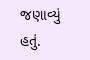જણાવ્યું હતું.